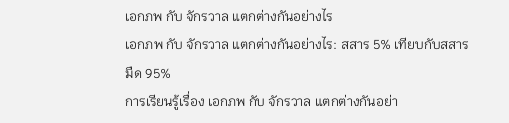เอกภพ กับ จักรวาล แตกต่างกันอย่างไร
เอกภพ กับ จักรวาล แตกต่างกันอย่างไร: สสาร 5% เทียบกับสสารมืด 95%
การเรียนรู้เรื่อง เอกภพ กับ จักรวาล แตกต่างกันอย่า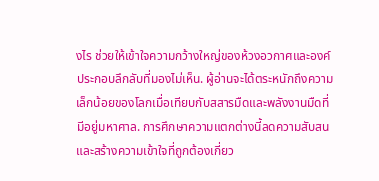งไร ช่วยให้เข้าใจความกว้างใหญ่ของห้วงอวกาศและองค์ประกอบลึกลับที่มองไม่เห็น. ผู้อ่านจะได้ตระหนักถึงความเล็กน้อยของโลกเมื่อเทียบกับสสารมืดและพลังงานมืดที่มีอยู่มหาศาล. การศึกษาความแตกต่างนี้ลดความสับสนและสร้างความเข้าใจที่ถูกต้องเกี่ยว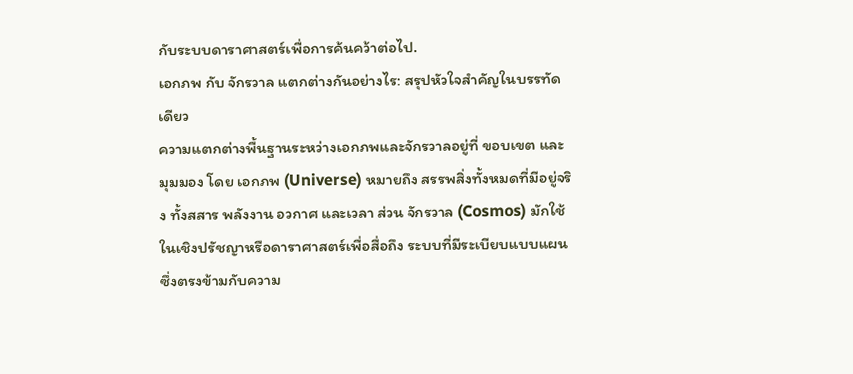กับระบบดาราศาสตร์เพื่อการค้นคว้าต่อไป.
เอกภพ กับ จักรวาล แตกต่างกันอย่างไร: สรุปหัวใจสำคัญในบรรทัดเดียว
ความแตกต่างพื้นฐานระหว่างเอกภพและจักรวาลอยู่ที่ ขอบเขต และ มุมมอง โดย เอกภพ (Universe) หมายถึง สรรพสิ่งทั้งหมดที่มีอยู่จริง ทั้งสสาร พลังงาน อวกาศ และเวลา ส่วน จักรวาล (Cosmos) มักใช้ในเชิงปรัชญาหรือดาราศาสตร์เพื่อสื่อถึง ระบบที่มีระเบียบแบบแผน ซึ่งตรงข้ามกับความ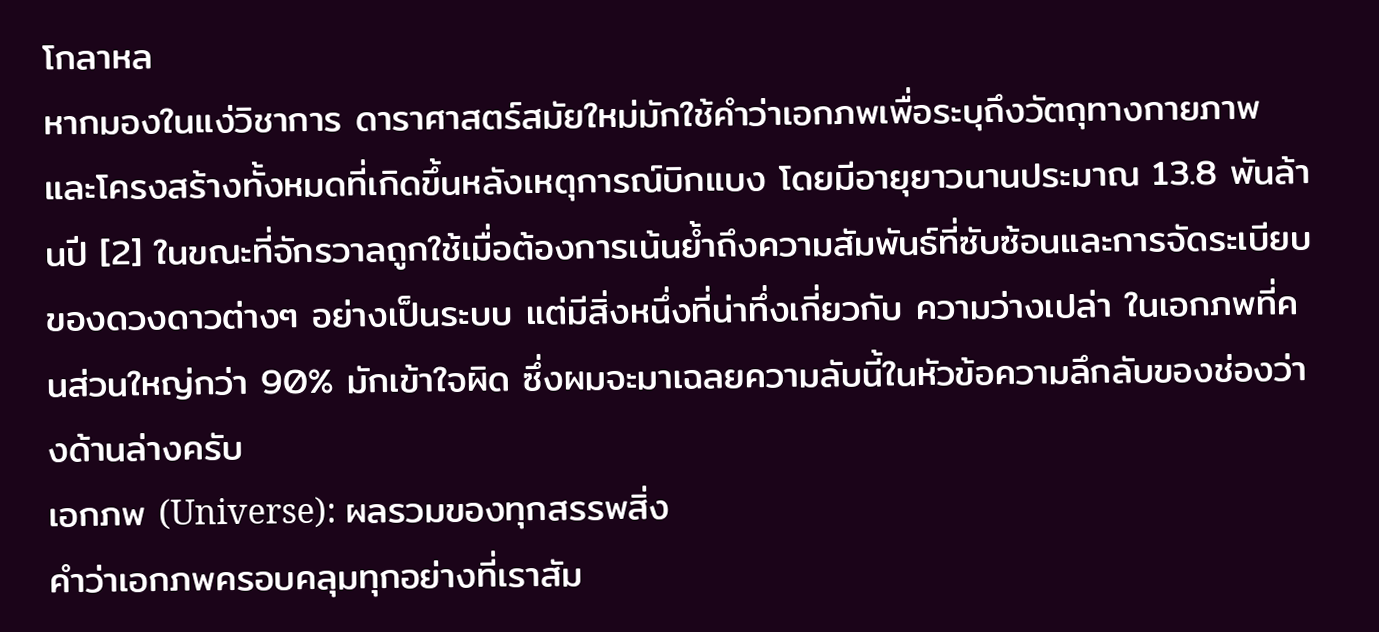โกลาหล
หากมองในแง่วิชาการ ดาราศาสตร์สมัยใหม่มักใช้คำว่าเอกภพเพื่อระบุถึงวัตถุทางกายภาพและโครงสร้างทั้งหมดที่เกิดขึ้นหลังเหตุการณ์บิกแบง โดยมีอายุยาวนานประมาณ 13.8 พันล้านปี [2] ในขณะที่จักรวาลถูกใช้เมื่อต้องการเน้นย้ำถึงความสัมพันธ์ที่ซับซ้อนและการจัดระเบียบของดวงดาวต่างๆ อย่างเป็นระบบ แต่มีสิ่งหนึ่งที่น่าทึ่งเกี่ยวกับ ความว่างเปล่า ในเอกภพที่คนส่วนใหญ่กว่า 90% มักเข้าใจผิด ซึ่งผมจะมาเฉลยความลับนี้ในหัวข้อความลึกลับของช่องว่างด้านล่างครับ
เอกภพ (Universe): ผลรวมของทุกสรรพสิ่ง
คำว่าเอกภพครอบคลุมทุกอย่างที่เราสัม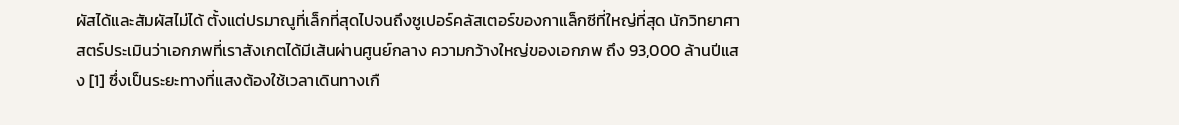ผัสได้และสัมผัสไม่ได้ ตั้งแต่ปรมาณูที่เล็กที่สุดไปจนถึงซูเปอร์คลัสเตอร์ของกาแล็กซีที่ใหญ่ที่สุด นักวิทยาศาสตร์ประเมินว่าเอกภพที่เราสังเกตได้มีเส้นผ่านศูนย์กลาง ความกว้างใหญ่ของเอกภพ ถึง 93,000 ล้านปีแสง [1] ซึ่งเป็นระยะทางที่แสงต้องใช้เวลาเดินทางเกื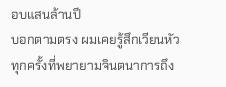อบแสนล้านปี
บอกตามตรง ผมเคยรู้สึกเวียนหัวทุกครั้งที่พยายามจินตนาการถึง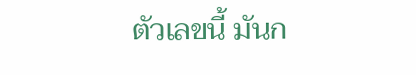ตัวเลขนี้ มันก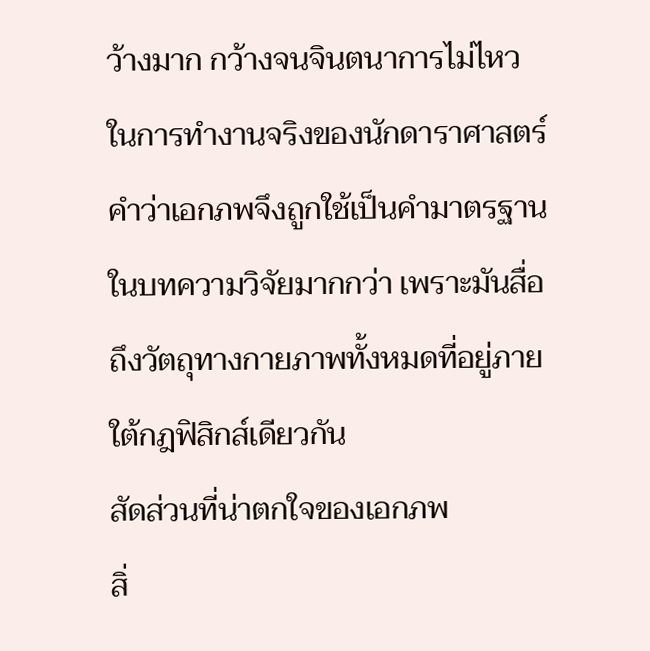ว้างมาก กว้างจนจินตนาการไม่ไหว ในการทำงานจริงของนักดาราศาสตร์ คำว่าเอกภพจึงถูกใช้เป็นคำมาตรฐานในบทความวิจัยมากกว่า เพราะมันสื่อถึงวัตถุทางกายภาพทั้งหมดที่อยู่ภายใต้กฎฟิสิกส์เดียวกัน
สัดส่วนที่น่าตกใจของเอกภพ
สิ่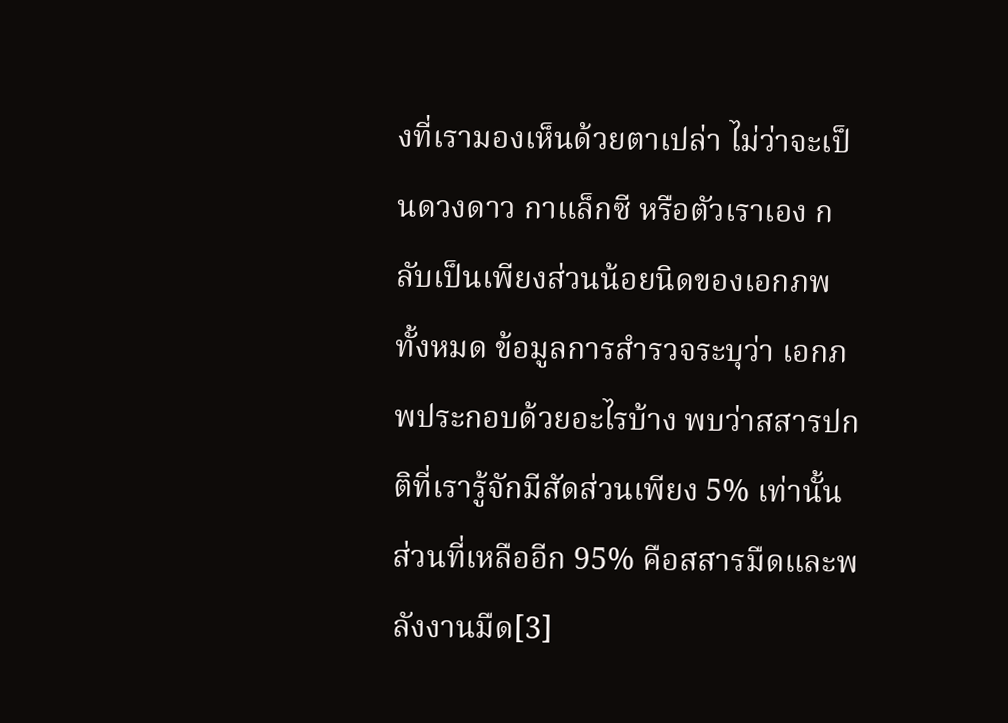งที่เรามองเห็นด้วยตาเปล่า ไม่ว่าจะเป็นดวงดาว กาแล็กซี หรือตัวเราเอง กลับเป็นเพียงส่วนน้อยนิดของเอกภพทั้งหมด ข้อมูลการสำรวจระบุว่า เอกภพประกอบด้วยอะไรบ้าง พบว่าสสารปกติที่เรารู้จักมีสัดส่วนเพียง 5% เท่านั้น ส่วนที่เหลืออีก 95% คือสสารมืดและพลังงานมืด[3]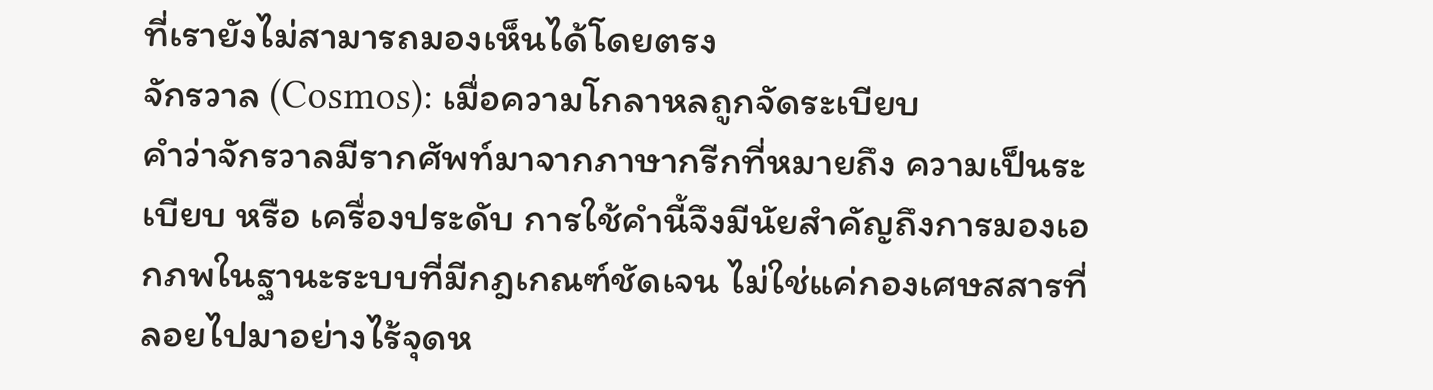ที่เรายังไม่สามารถมองเห็นได้โดยตรง
จักรวาล (Cosmos): เมื่อความโกลาหลถูกจัดระเบียบ
คำว่าจักรวาลมีรากศัพท์มาจากภาษากรีกที่หมายถึง ความเป็นระเบียบ หรือ เครื่องประดับ การใช้คำนี้จึงมีนัยสำคัญถึงการมองเอกภพในฐานะระบบที่มีกฎเกณฑ์ชัดเจน ไม่ใช่แค่กองเศษสสารที่ลอยไปมาอย่างไร้จุดห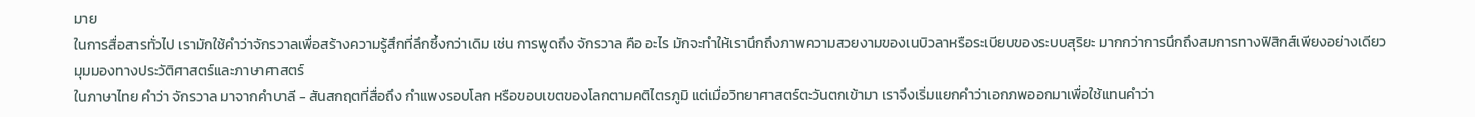มาย
ในการสื่อสารทั่วไป เรามักใช้คำว่าจักรวาลเพื่อสร้างความรู้สึกที่ลึกซึ้งกว่าเดิม เช่น การพูดถึง จักรวาล คือ อะไร มักจะทำให้เรานึกถึงภาพความสวยงามของเนบิวลาหรือระเบียบของระบบสุริยะ มากกว่าการนึกถึงสมการทางฟิสิกส์เพียงอย่างเดียว
มุมมองทางประวัติศาสตร์และภาษาศาสตร์
ในภาษาไทย คำว่า จักรวาล มาจากคำบาลี - สันสกฤตที่สื่อถึง กำแพงรอบโลก หรือขอบเขตของโลกตามคติไตรภูมิ แต่เมื่อวิทยาศาสตร์ตะวันตกเข้ามา เราจึงเริ่มแยกคำว่าเอกภพออกมาเพื่อใช้แทนคำว่า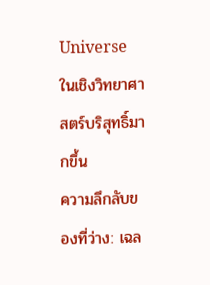Universe ในเชิงวิทยาศาสตร์บริสุทธิ์มากขึ้น
ความลึกลับของที่ว่าง: เฉล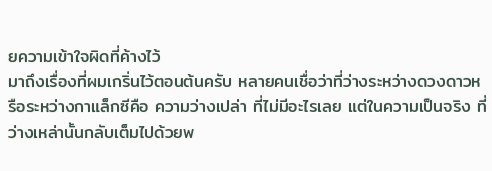ยความเข้าใจผิดที่ค้างไว้
มาถึงเรื่องที่ผมเกริ่นไว้ตอนต้นครับ หลายคนเชื่อว่าที่ว่างระหว่างดวงดาวหรือระหว่างกาแล็กซีคือ ความว่างเปล่า ที่ไม่มีอะไรเลย แต่ในความเป็นจริง ที่ว่างเหล่านั้นกลับเต็มไปด้วยพ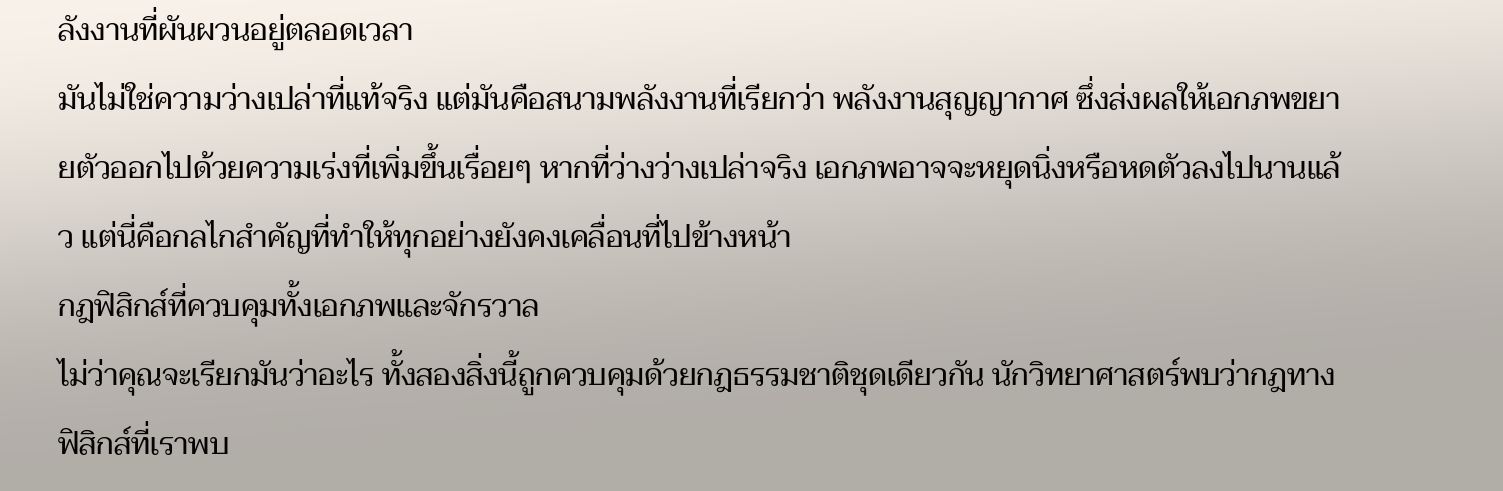ลังงานที่ผันผวนอยู่ตลอดเวลา
มันไม่ใช่ความว่างเปล่าที่แท้จริง แต่มันคือสนามพลังงานที่เรียกว่า พลังงานสุญญากาศ ซึ่งส่งผลให้เอกภพขยายตัวออกไปด้วยความเร่งที่เพิ่มขึ้นเรื่อยๆ หากที่ว่างว่างเปล่าจริง เอกภพอาจจะหยุดนิ่งหรือหดตัวลงไปนานแล้ว แต่นี่คือกลไกสำคัญที่ทำให้ทุกอย่างยังคงเคลื่อนที่ไปข้างหน้า
กฎฟิสิกส์ที่ควบคุมทั้งเอกภพและจักรวาล
ไม่ว่าคุณจะเรียกมันว่าอะไร ทั้งสองสิ่งนี้ถูกควบคุมด้วยกฎธรรมชาติชุดเดียวกัน นักวิทยาศาสตร์พบว่ากฎทางฟิสิกส์ที่เราพบ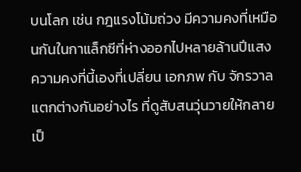บนโลก เช่น กฎแรงโน้มถ่วง มีความคงที่เหมือนกันในกาแล็กซีที่ห่างออกไปหลายล้านปีแสง
ความคงที่นี้เองที่เปลี่ยน เอกภพ กับ จักรวาล แตกต่างกันอย่างไร ที่ดูสับสนวุ่นวายให้กลายเป็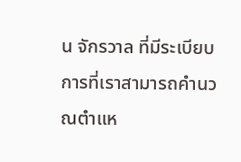น จักรวาล ที่มีระเบียบ การที่เราสามารถคำนวณตำแห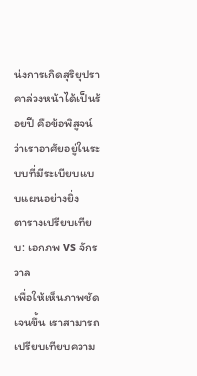น่งการเกิดสุริยุปราคาล่วงหน้าได้เป็นร้อยปี คือข้อพิสูจน์ว่าเราอาศัยอยู่ในระบบที่มีระเบียบแบบแผนอย่างยิ่ง
ตารางเปรียบเทียบ: เอกภพ vs จักรวาล
เพื่อให้เห็นภาพชัดเจนขึ้น เราสามารถเปรียบเทียบความ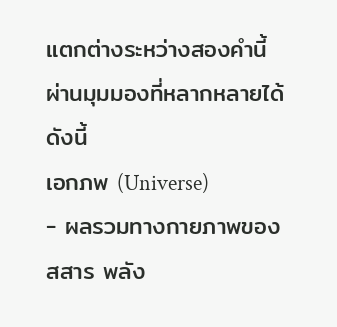แตกต่างระหว่างสองคำนี้ผ่านมุมมองที่หลากหลายได้ดังนี้
เอกภพ (Universe)
- ผลรวมทางกายภาพของสสาร พลัง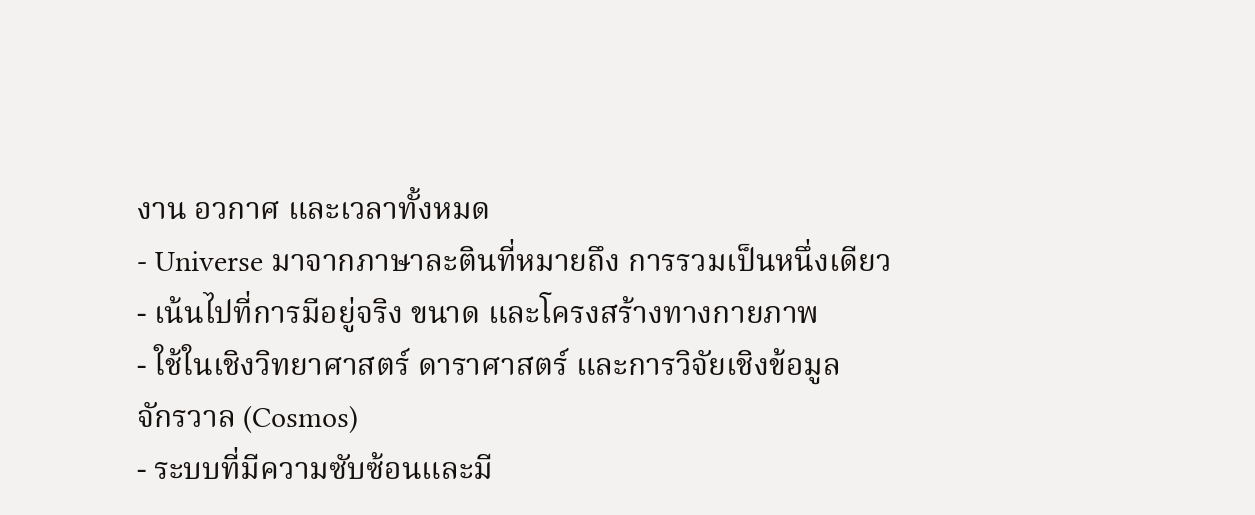งาน อวกาศ และเวลาทั้งหมด
- Universe มาจากภาษาละตินที่หมายถึง การรวมเป็นหนึ่งเดียว
- เน้นไปที่การมีอยู่จริง ขนาด และโครงสร้างทางกายภาพ
- ใช้ในเชิงวิทยาศาสตร์ ดาราศาสตร์ และการวิจัยเชิงข้อมูล
จักรวาล (Cosmos)
- ระบบที่มีความซับซ้อนและมี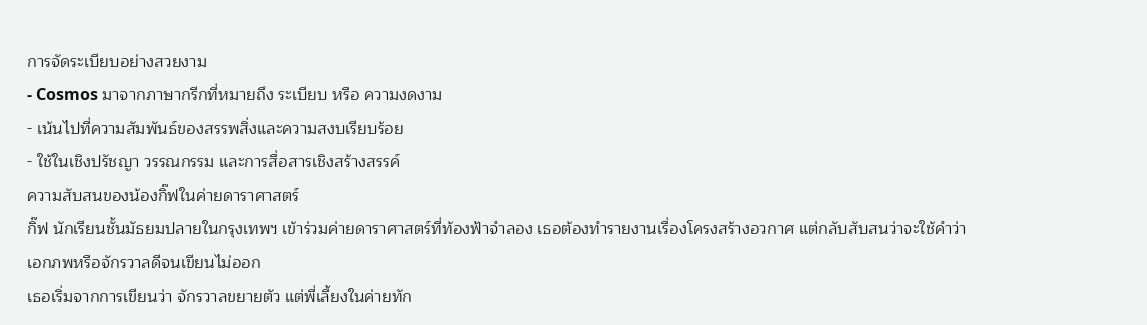การจัดระเบียบอย่างสวยงาม
- Cosmos มาจากภาษากรีกที่หมายถึง ระเบียบ หรือ ความงดงาม
- เน้นไปที่ความสัมพันธ์ของสรรพสิ่งและความสงบเรียบร้อย
- ใช้ในเชิงปรัชญา วรรณกรรม และการสื่อสารเชิงสร้างสรรค์
ความสับสนของน้องกิ๊ฟในค่ายดาราศาสตร์
กิ๊ฟ นักเรียนชั้นมัธยมปลายในกรุงเทพฯ เข้าร่วมค่ายดาราศาสตร์ที่ท้องฟ้าจำลอง เธอต้องทำรายงานเรื่องโครงสร้างอวกาศ แต่กลับสับสนว่าจะใช้คำว่าเอกภพหรือจักรวาลดีจนเขียนไม่ออก
เธอเริ่มจากการเขียนว่า จักรวาลขยายตัว แต่พี่เลี้ยงในค่ายทัก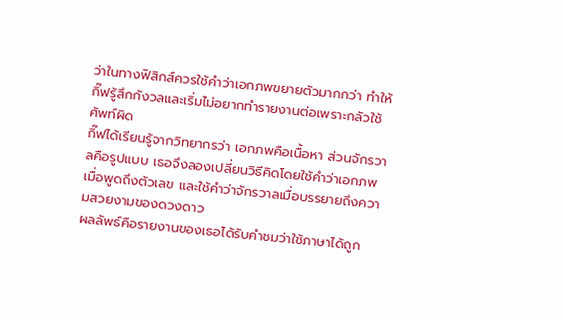ว่าในทางฟิสิกส์ควรใช้คำว่าเอกภพขยายตัวมากกว่า ทำให้กิ๊ฟรู้สึกกังวลและเริ่มไม่อยากทำรายงานต่อเพราะกลัวใช้ศัพท์ผิด
กิ๊ฟได้เรียนรู้จากวิทยากรว่า เอกภพคือเนื้อหา ส่วนจักรวาลคือรูปแบบ เธอจึงลองเปลี่ยนวิธีคิดโดยใช้คำว่าเอกภพเมื่อพูดถึงตัวเลข และใช้คำว่าจักรวาลเมื่อบรรยายถึงความสวยงามของดวงดาว
ผลลัพธ์คือรายงานของเธอได้รับคำชมว่าใช้ภาษาได้ถูก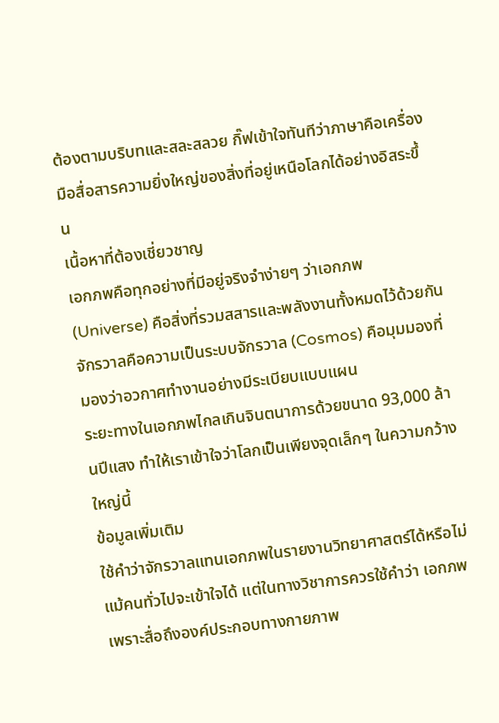ต้องตามบริบทและสละสลวย กิ๊ฟเข้าใจทันทีว่าภาษาคือเครื่องมือสื่อสารความยิ่งใหญ่ของสิ่งที่อยู่เหนือโลกได้อย่างอิสระขึ้น
เนื้อหาที่ต้องเชี่ยวชาญ
เอกภพคือทุกอย่างที่มีอยู่จริงจำง่ายๆ ว่าเอกภพ (Universe) คือสิ่งที่รวมสสารและพลังงานทั้งหมดไว้ด้วยกัน
จักรวาลคือความเป็นระบบจักรวาล (Cosmos) คือมุมมองที่มองว่าอวกาศทำงานอย่างมีระเบียบแบบแผน
ระยะทางในเอกภพไกลเกินจินตนาการด้วยขนาด 93,000 ล้านปีแสง ทำให้เราเข้าใจว่าโลกเป็นเพียงจุดเล็กๆ ในความกว้างใหญ่นี้
ข้อมูลเพิ่มเติม
ใช้คำว่าจักรวาลแทนเอกภพในรายงานวิทยาศาสตร์ได้หรือไม่
แม้คนทั่วไปจะเข้าใจได้ แต่ในทางวิชาการควรใช้คำว่า เอกภพ เพราะสื่อถึงองค์ประกอบทางกายภาพ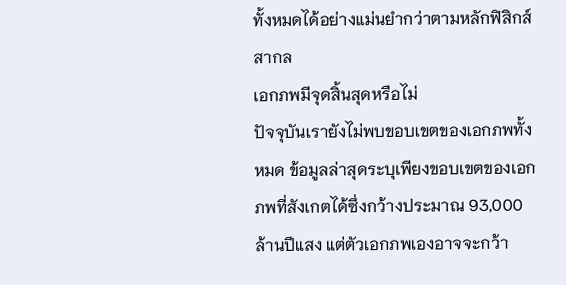ทั้งหมดได้อย่างแม่นยำกว่าตามหลักฟิสิกส์สากล
เอกภพมีจุดสิ้นสุดหรือไม่
ปัจจุบันเรายังไม่พบขอบเขตของเอกภพทั้งหมด ข้อมูลล่าสุดระบุเพียงขอบเขตของเอกภพที่สังเกตได้ซึ่งกว้างประมาณ 93,000 ล้านปีแสง แต่ตัวเอกภพเองอาจจะกว้า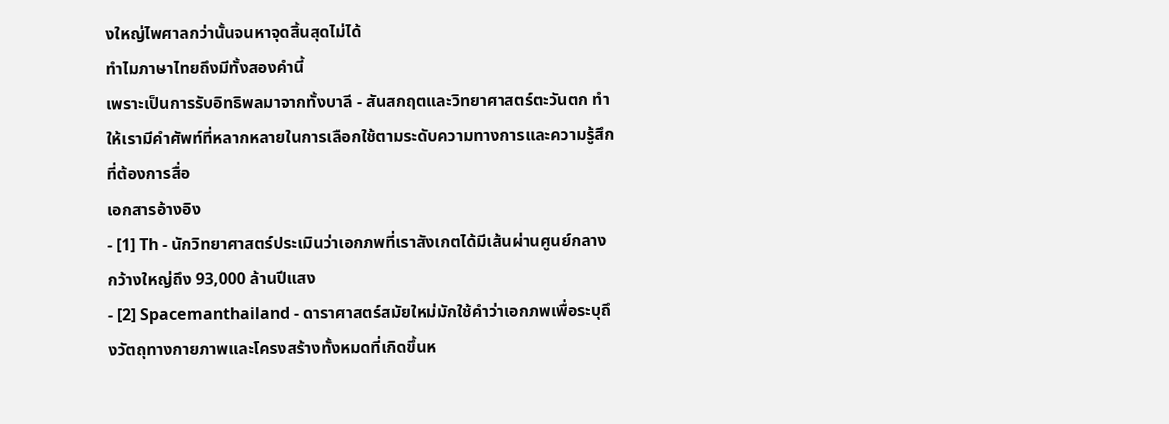งใหญ่ไพศาลกว่านั้นจนหาจุดสิ้นสุดไม่ได้
ทำไมภาษาไทยถึงมีทั้งสองคำนี้
เพราะเป็นการรับอิทธิพลมาจากทั้งบาลี - สันสกฤตและวิทยาศาสตร์ตะวันตก ทำให้เรามีคำศัพท์ที่หลากหลายในการเลือกใช้ตามระดับความทางการและความรู้สึกที่ต้องการสื่อ
เอกสารอ้างอิง
- [1] Th - นักวิทยาศาสตร์ประเมินว่าเอกภพที่เราสังเกตได้มีเส้นผ่านศูนย์กลางกว้างใหญ่ถึง 93,000 ล้านปีแสง
- [2] Spacemanthailand - ดาราศาสตร์สมัยใหม่มักใช้คำว่าเอกภพเพื่อระบุถึงวัตถุทางกายภาพและโครงสร้างทั้งหมดที่เกิดขึ้นห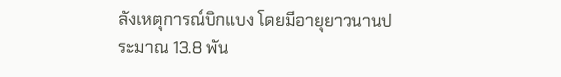ลังเหตุการณ์บิกแบง โดยมีอายุยาวนานประมาณ 13.8 พัน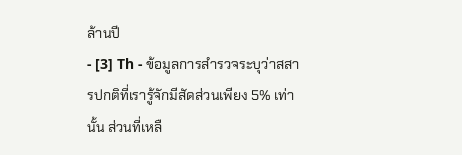ล้านปี
- [3] Th - ข้อมูลการสำรวจระบุว่าสสารปกติที่เรารู้จักมีสัดส่วนเพียง 5% เท่านั้น ส่วนที่เหลื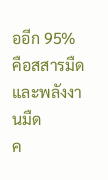ออีก 95% คือสสารมืดและพลังงานมืด
ค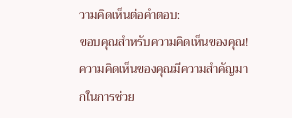วามคิดเห็นต่อคำตอบ:
ขอบคุณสำหรับความคิดเห็นของคุณ! ความคิดเห็นของคุณมีความสำคัญมากในการช่วย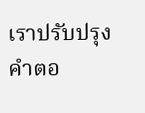เราปรับปรุงคำตอ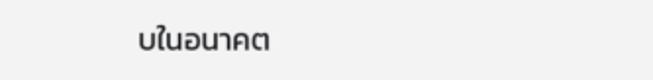บในอนาคต